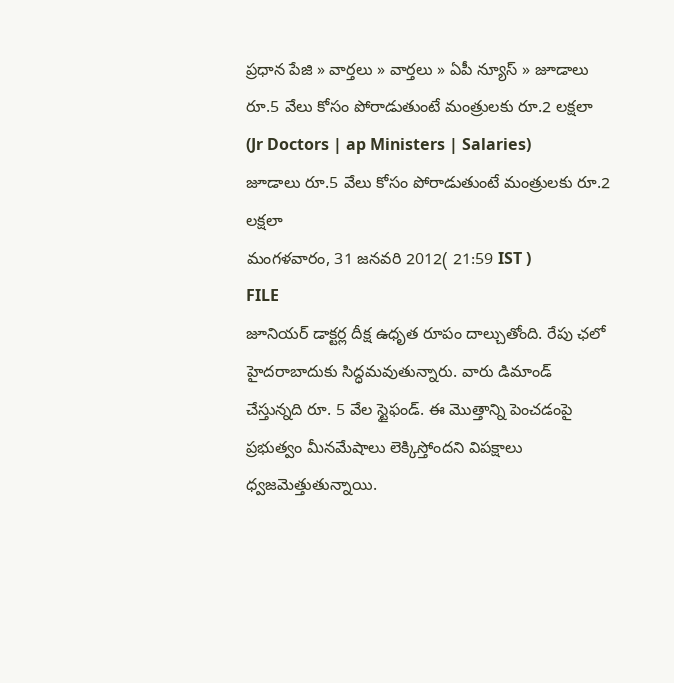ప్రధాన పేజి » వార్తలు » వార్తలు » ఏపీ న్యూస్ » జూడాలు రూ.5 వేలు కోసం పోరాడుతుంటే మంత్రులకు రూ.2 లక్షలా (Jr Doctors | ap Ministers | Salaries)
జూడాలు రూ.5 వేలు కోసం పోరాడుతుంటే మంత్రులకు రూ.2 లక్షలా
మంగళవారం, 31 జనవరి 2012( 21:59 IST )
FILE
జూనియర్ డాక్టర్ల దీక్ష ఉధృత రూపం దాల్చుతోంది. రేపు ఛలో హైదరాబాదుకు సిద్ధమవుతున్నారు. వారు డిమాండ్ చేస్తున్నది రూ. 5 వేల స్టైఫండ్. ఈ మొత్తాన్ని పెంచడంపై ప్రభుత్వం మీనమేషాలు లెక్కిస్తోందని విపక్షాలు ధ్వజమెత్తుతున్నాయి.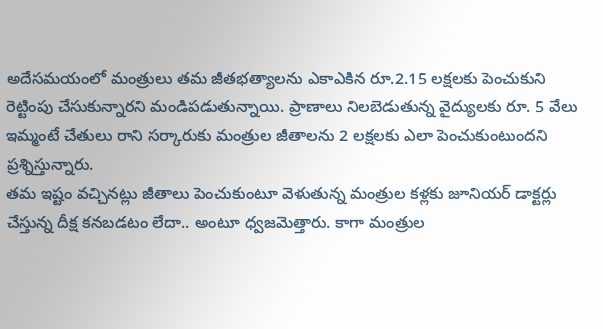అదేసమయంలో మంత్రులు తమ జీతభత్యాలను ఎకాఎకిన రూ.2.15 లక్షలకు పెంచుకుని రెట్టింపు చేసుకున్నారని మండిపడుతున్నాయి. ప్రాణాలు నిలబెడుతున్న వైద్యులకు రూ. 5 వేలు ఇమ్మంటే చేతులు రాని సర్కారుకు మంత్రుల జీతాలను 2 లక్షలకు ఎలా పెంచుకుంటుందని ప్రశ్నిస్తున్నారు.
తమ ఇష్టం వచ్చినట్లు జీతాలు పెంచుకుంటూ వెళుతున్న మంత్రుల కళ్లకు జూనియర్ డాక్టర్లు చేస్తున్న దీక్ష కనబడటం లేదా.. అంటూ ధ్వజమెత్తారు. కాగా మంత్రుల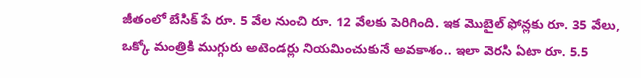జీతంలో బేసిక్ పే రూ. 5 వేల నుంచి రూ. 12 వేలకు పెరిగింది. ఇక మొబైల్ ఫోన్లకు రూ. 35 వేలు, ఒక్కో మంత్రికి ముగ్గురు అటెండర్లు నియమించుకునే అవకాశం.. ఇలా వెరసి ఏటా రూ. 5.5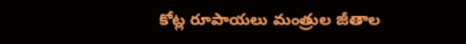కోట్ల రూపాయలు మంత్రుల జీతాల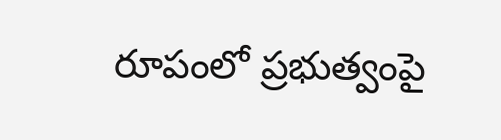రూపంలో ప్రభుత్వంపై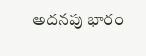అదనపు భారం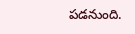పడనుంది.